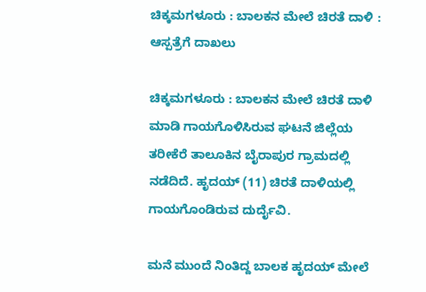ಚಿಕ್ಕಮಗಳೂರು : ಬಾಲಕನ ಮೇಲೆ ಚಿರತೆ ದಾಳಿ : ಆಸ್ಪತ್ರೆಗೆ ದಾಖಲು

ಚಿಕ್ಕಮಗಳೂರು : ಬಾಲಕನ ಮೇಲೆ ಚಿರತೆ ದಾಳಿ ಮಾಡಿ ಗಾಯಗೊಳಿಸಿರುವ ಘಟನೆ ಜಿಲ್ಲೆಯ ತರೀಕೆರೆ ತಾಲೂಕಿನ ಬೈರಾಪುರ ಗ್ರಾಮದಲ್ಲಿ ನಡೆದಿದೆ. ಹೃದಯ್ (11) ಚಿರತೆ ದಾಳಿಯಲ್ಲಿ ಗಾಯಗೊಂಡಿರುವ ದುರ್ದೈವಿ.

ಮನೆ ಮುಂದೆ ನಿಂತಿದ್ದ ಬಾಲಕ ಹೃದಯ್ ಮೇಲೆ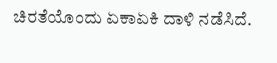ಚಿರತೆಯೊಂದು ಏಕಾಏಕಿ ದಾಳಿ ನಡೆಸಿದೆ.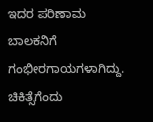ಇದರ ಪರಿಣಾಮ ಬಾಲಕನಿಗೆ ಗಂಭೀರಗಾಯಗಳಾಗಿದ್ದು. ಚಿಕಿತ್ಸೆಗೆಂದು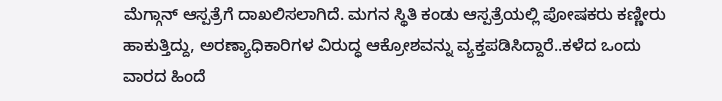ಮೆಗ್ಗಾನ್ ಆಸ್ಪತ್ರೆಗೆ ದಾಖಲಿಸಲಾಗಿದೆ. ಮಗನ ಸ್ಥಿತಿ ಕಂಡು ಆಸ್ಪತ್ರೆಯಲ್ಲಿ ಪೋಷಕರು ಕಣ್ಣೀರು ಹಾಕುತ್ತಿದ್ದು, ಅರಣ್ಯಾಧಿಕಾರಿಗಳ ವಿರುದ್ಧ ಆಕ್ರೋಶವನ್ನು ವ್ಯಕ್ತಪಡಿಸಿದ್ದಾರೆ..ಕಳೆದ ಒಂದು ವಾರದ ಹಿಂದೆ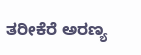ತರೀಕೆರೆ ಅರಣ್ಯ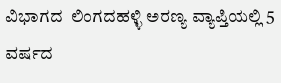ವಿಭಾಗದ  ಲಿಂಗದಹಳ್ಳಿ ಅರಣ್ಯ ವ್ಯಾಪ್ತಿಯಲ್ಲಿ 5 ವರ್ಷದ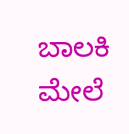ಬಾಲಕಿ  ಮೇಲೆ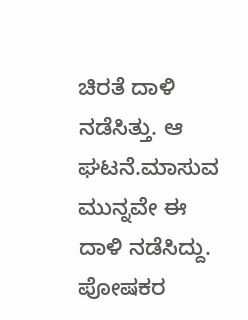ಚಿರತೆ ದಾಳಿ  ನಡೆಸಿತ್ತು. ಆ ಘಟನೆ.ಮಾಸುವ ಮುನ್ನವೇ ಈ ದಾಳಿ ನಡೆಸಿದ್ದು. ಪೋಷಕರ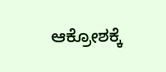ಆಕ್ರೋಶಕ್ಕೆ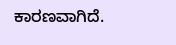ಕಾರಣವಾಗಿದೆ.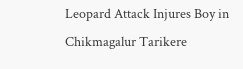Leopard Attack Injures Boy in Chikmagalur Tarikere